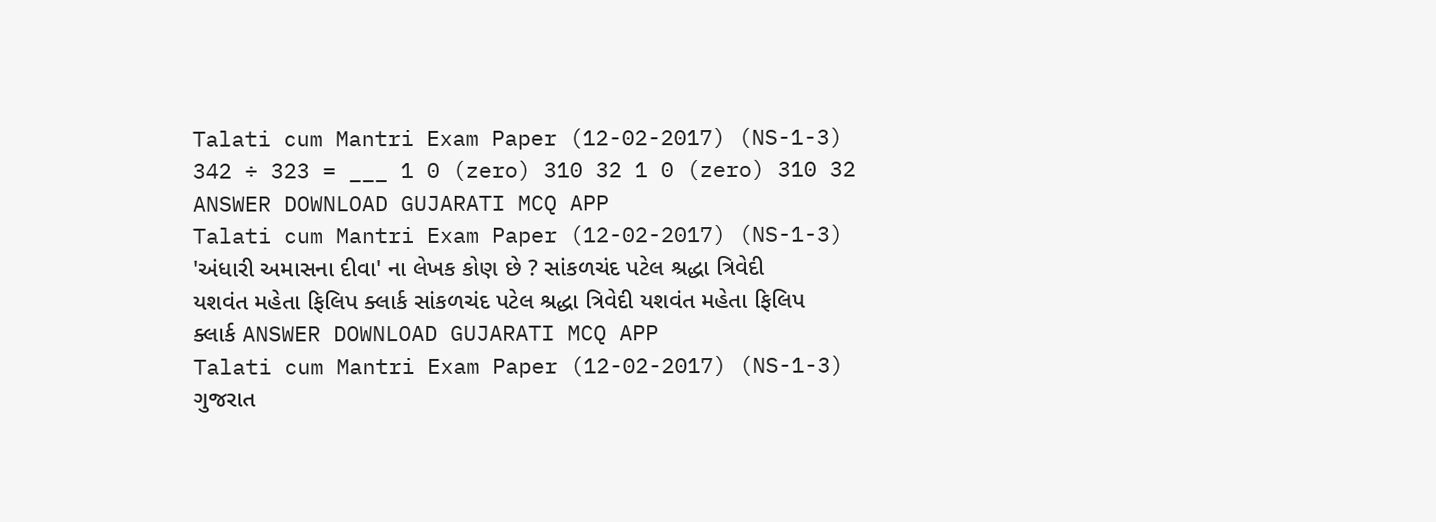Talati cum Mantri Exam Paper (12-02-2017) (NS-1-3) 342 ÷ 323 = ___ 1 0 (zero) 310 32 1 0 (zero) 310 32 ANSWER DOWNLOAD GUJARATI MCQ APP
Talati cum Mantri Exam Paper (12-02-2017) (NS-1-3) 'અંધારી અમાસના દીવા' ના લેખક કોણ છે ? સાંકળચંદ પટેલ શ્રદ્ધા ત્રિવેદી યશવંત મહેતા ફિલિપ ક્લાર્ક સાંકળચંદ પટેલ શ્રદ્ધા ત્રિવેદી યશવંત મહેતા ફિલિપ ક્લાર્ક ANSWER DOWNLOAD GUJARATI MCQ APP
Talati cum Mantri Exam Paper (12-02-2017) (NS-1-3) ગુજરાત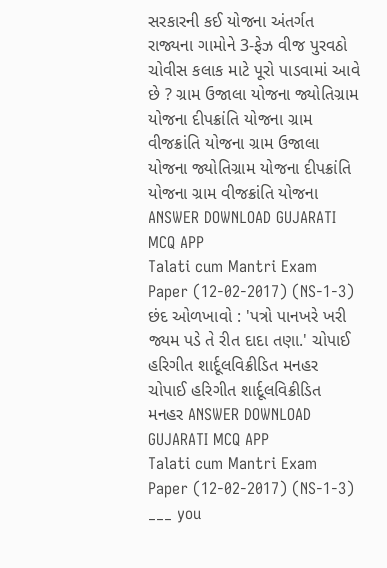સરકારની કઈ યોજના અંતર્ગત રાજ્યના ગામોને 3-ફેઝ વીજ પુરવઠો ચોવીસ કલાક માટે પૂરો પાડવામાં આવે છે ? ગ્રામ ઉજાલા યોજના જ્યોતિગ્રામ યોજના દીપક્રાંતિ યોજના ગ્રામ વીજક્રાંતિ યોજના ગ્રામ ઉજાલા યોજના જ્યોતિગ્રામ યોજના દીપક્રાંતિ યોજના ગ્રામ વીજક્રાંતિ યોજના ANSWER DOWNLOAD GUJARATI MCQ APP
Talati cum Mantri Exam Paper (12-02-2017) (NS-1-3) છંદ ઓળખાવો : 'પત્રો પાનખરે ખરી જ્યમ પડે તે રીત દાદા તણા.' ચોપાઈ હરિગીત શાર્દૂલવિક્રીડિત મનહર ચોપાઈ હરિગીત શાર્દૂલવિક્રીડિત મનહર ANSWER DOWNLOAD GUJARATI MCQ APP
Talati cum Mantri Exam Paper (12-02-2017) (NS-1-3) ___ you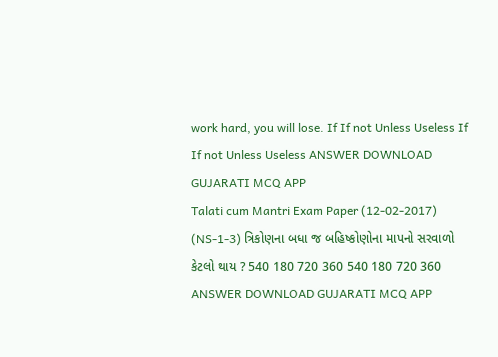work hard, you will lose. If If not Unless Useless If If not Unless Useless ANSWER DOWNLOAD GUJARATI MCQ APP
Talati cum Mantri Exam Paper (12-02-2017) (NS-1-3) ત્રિકોણના બધા જ બહિષ્કોણોના માપનો સરવાળો કેટલો થાય ? 540 180 720 360 540 180 720 360 ANSWER DOWNLOAD GUJARATI MCQ APP